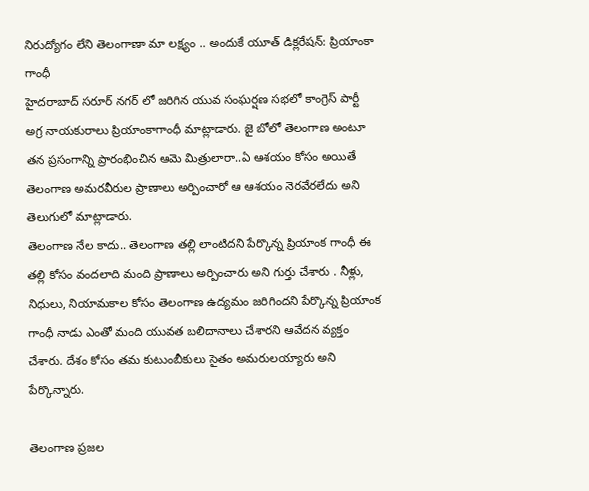నిరుద్యోగం లేని తెలంగాణా మా లక్ష్యం .. అందుకే యూత్ డిక్లరేషన్: ప్రియాంకా గాంధీ
హైదరాబాద్ సరూర్ నగర్ లో జరిగిన యువ సంఘర్షణ సభలో కాంగ్రెస్ పార్టీ అగ్ర నాయకురాలు ప్రియాంకాగాంధీ మాట్లాడారు. జై బోలో తెలంగాణ అంటూ తన ప్రసంగాన్ని ప్రారంభించిన ఆమె మిత్రులారా..ఏ ఆశయం కోసం అయితే తెలంగాణ అమరవీరుల ప్రాణాలు అర్పించారో ఆ ఆశయం నెరవేరలేదు అని తెలుగులో మాట్లాడారు.
తెలంగాణ నేల కాదు.. తెలంగాణ తల్లి లాంటిదని పేర్కొన్న ప్రియాంక గాంధీ ఈ తల్లి కోసం వందలాది మంది ప్రాణాలు అర్పించారు అని గుర్తు చేశారు . నీళ్లు, నిధులు, నియామకాల కోసం తెలంగాణ ఉద్యమం జరిగిందని పేర్కొన్న ప్రియాంక గాంధీ నాడు ఎంతో మంది యువత బలిదానాలు చేశారని ఆవేదన వ్యక్తం చేశారు. దేశం కోసం తమ కుటుంబీకులు సైతం అమరులయ్యారు అని పేర్కొన్నారు.

తెలంగాణ ప్రజల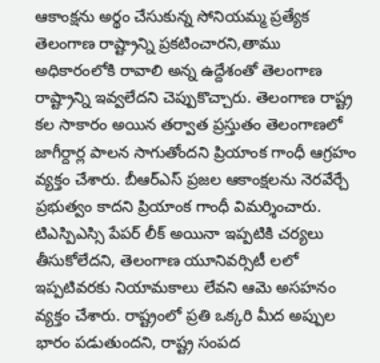ఆకాంక్షను అర్థం చేసుకున్న సోనియమ్మ ప్రత్యేక తెలంగాణ రాష్ట్రాన్ని ప్రకటించారని,తాము అధికారంలోకి రావాలి అన్న ఉద్దేశంతో తెలంగాణ రాష్ట్రాన్ని ఇవ్వలేదని చెప్పుకొచ్చారు. తెలంగాణ రాష్ట్ర కల సాకారం అయిన తర్వాత ప్రస్తుతం తెలంగాణలో జాగీర్దార్ల పాలన సాగుతోందని ప్రియాంక గాంధీ ఆగ్రహం వ్యక్తం చేశారు. బీఆర్ఎస్ ప్రజల ఆకాంక్షలను నెరవేర్చే ప్రభుత్వం కాదని ప్రియాంక గాంధీ విమర్శించారు.
టిఎస్పిఎస్సి పేపర్ లీక్ అయినా ఇప్పటికి చర్యలు తీసుకోలేదని, తెలంగాణ యూనివర్సిటీ లలో ఇప్పటివరకు నియామకాలు లేవని ఆమె అసహనం వ్యక్తం చేశారు. రాష్ట్రంలో ప్రతి ఒక్కరి మీద అప్పుల భారం పడుతుందని, రాష్ట్ర సంపద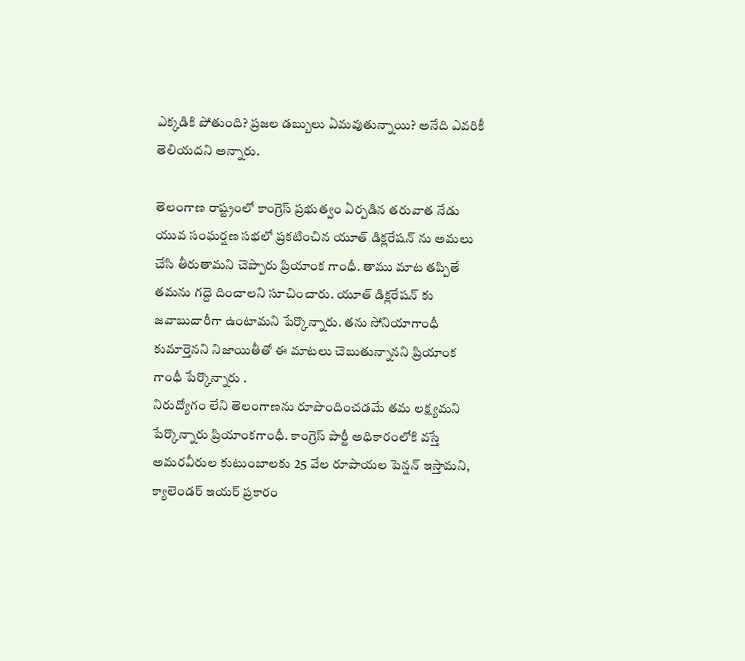ఎక్కడికి పోతుంది? ప్రజల డబ్బులు ఏమవుతున్నాయి? అనేది ఎవరికీ తెలియదని అన్నారు.

తెలంగాణ రాష్ట్రంలో కాంగ్రెస్ ప్రభుత్వం ఏర్పడిన తరువాత నేడు యువ సంఘర్షణ సభలో ప్రకటించిన యూత్ డిక్లరేషన్ ను అమలు చేసి తీరుతామని చెప్పారు ప్రియాంక గాంధీ. తాము మాట తప్పితే తమను గద్దె దించాలని సూచించారు. యూత్ డిక్లరేషన్ కు జవాబుదారీగా ఉంటామని పేర్కొన్నారు. తను సోనియాగాంధీ కుమార్తెనని నిజాయితీతో ఈ మాటలు చెబుతున్నానని ప్రియాంక గాంధీ పేర్కొన్నారు .
నిరుద్యోగం లేని తెలంగాణను రూపొందించడమే తమ లక్ష్యమని పేర్కొన్నారు ప్రియాంకగాంధీ. కాంగ్రెస్ పార్టీ అధికారంలోకి వస్తే అమరవీరుల కుటుంబాలకు 25 వేల రూపాయల పెన్షన్ ఇస్తామని, క్యాలెండర్ ఇయర్ ప్రకారం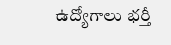ఉద్యోగాలు భర్తీ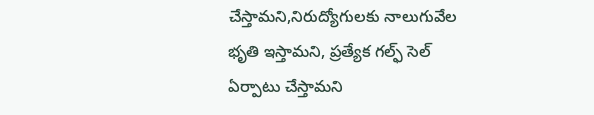చేస్తామని,నిరుద్యోగులకు నాలుగువేల భృతి ఇస్తామని, ప్రత్యేక గల్ఫ్ సెల్ ఏర్పాటు చేస్తామని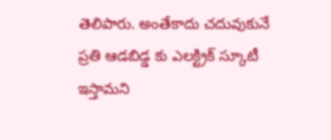తెలిపారు. అంతేకాదు చదువుకునే ప్రతి ఆడబిడ్డ కు ఎలక్ట్రిక్ స్కూటీ ఇస్తామని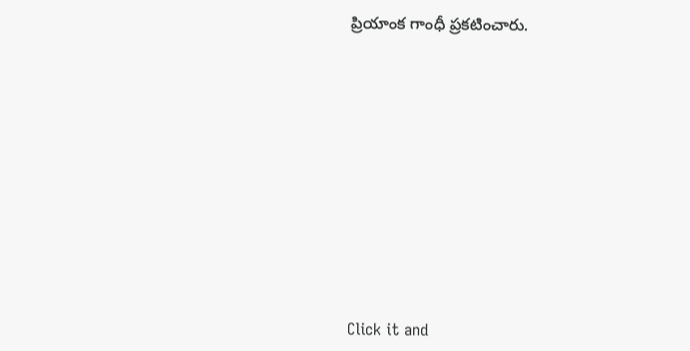ప్రియాంక గాంధీ ప్రకటించారు.












Click it and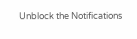Unblock the Notifications